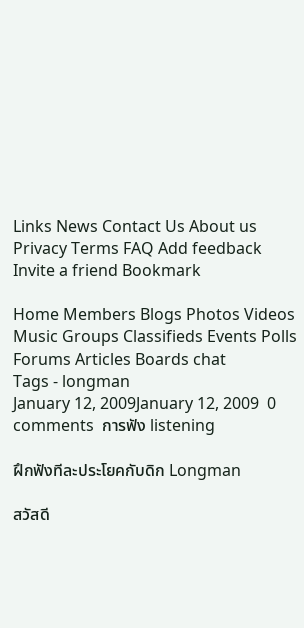Links News Contact Us About us Privacy Terms FAQ Add feedback Invite a friend Bookmark

Home Members Blogs Photos Videos Music Groups Classifieds Events Polls Forums Articles Boards chat
Tags - longman
January 12, 2009January 12, 2009  0 comments  การฟัง listening

ฝึกฟังทีละประโยคกับดิก Longman

สวัสดี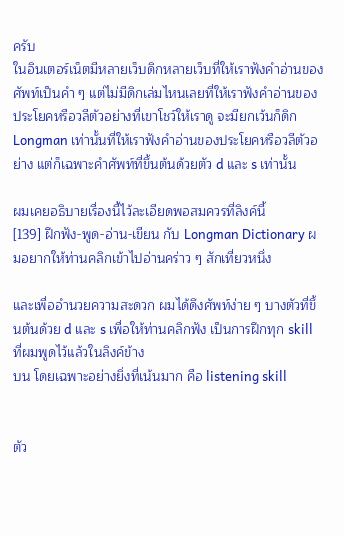ครับ
ในอินเตอร์เน็ตมีหลายเว็บดิกหลายเว็บที่ให้เราฟังคำอ่านของศัพท์เป็นคำ ๆ แต่ไม่มีดิกเล่มไหนเลยที่ให้เราฟังคำอ่านของประโยคหรือวลีตัวอย่างที่เขาโชว์ให้เราดู จะมียกเว้นก็ดิก Longman เท่านั้นที่ให้เราฟังคำอ่านของประโยคหรือวลีตัวอย่าง แต่ก็เฉพาะคำศัพท์ที่ขึ้นต้นด้วยตัว d และ s เท่านั้น

ผมเคยอธิบายเรื่องนี้ไว้ละเอียดพอสมควรที่ลิงค์นี้
[139] ฝึกฟัง-พูด-อ่าน-เขียน กับ Longman Dictionary ผมอยากให้ท่านคลิกเข้าไปอ่านคร่าว ๆ สักเที่ยวหนึ่ง

และเพื่ออำนวยความสะดวก ผมได้ดึงศัพท์ง่าย ๆ บางตัวที่ขึ้นต้นด้วย d และ s เพื่อให้ท่านคลิกฟัง เป็นการฝึกทุก skill ที่ผมพูดไว้แล้วในลิงค์ข้าง
บน โดยเฉพาะอย่างยิ่งที่เน้นมาก คือ listening skill


ตัว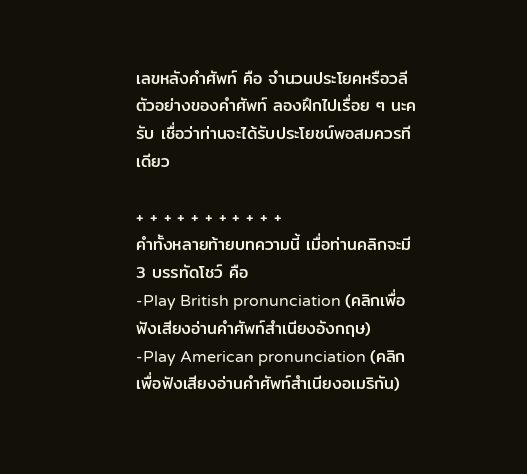เลขหลังคำศัพท์ คือ จำนวนประโยคหรือวลีตัวอย่างของคำศัพท์ ลองฝึกไปเรื่อย ๆ นะครับ เชื่อว่าท่านจะได้รับประโยชน์พอสมควรทีเดียว

+ + + + + + + + + + +
คำทั้งหลายท้ายบทความนี้ เมื่อท่านคลิกจะมี 3 บรรทัดโชว์ คือ
-Play British pronunciation (คลิกเพื่อฟังเสียงอ่านคำศัพท์สำเนียงอังกฤษ)
-Play American pronunciation (คลิกเพื่อฟังเสียงอ่านคำศัพท์สำเนียงอเมริกัน)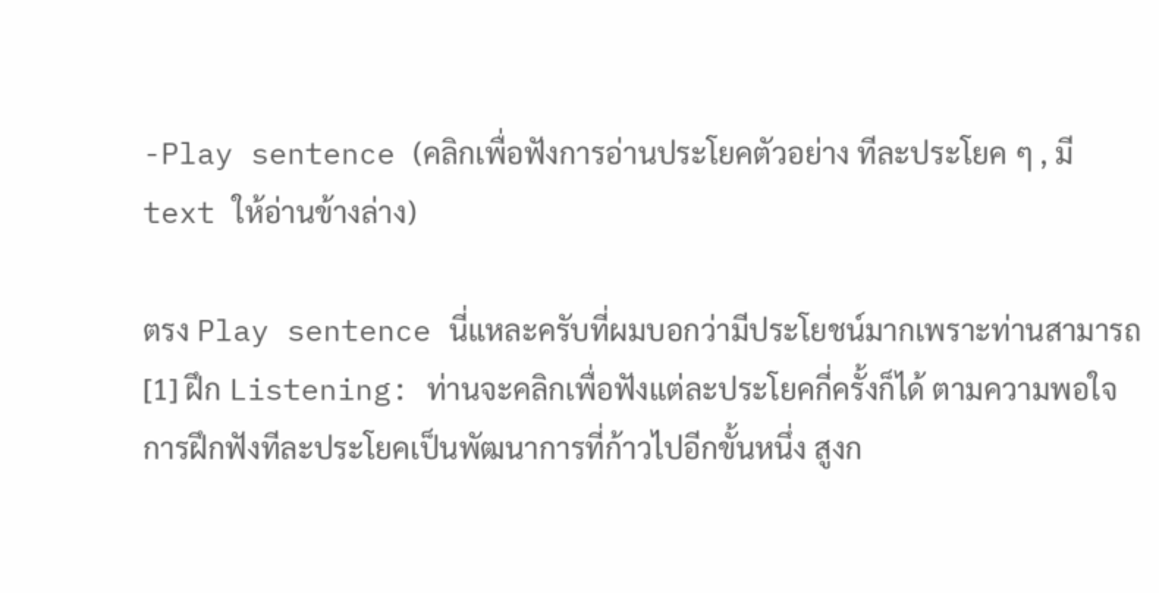-Play sentence (คลิกเพื่อฟังการอ่านประโยคตัวอย่าง ทีละประโยค ๆ , มี text ให้อ่านข้างล่าง)

ตรง Play sentence นี่แหละครับที่ผมบอกว่ามีประโยชน์มากเพราะท่านสามารถ
[1] ฝึก Listening: ท่านจะคลิกเพื่อฟังแต่ละประโยคกี่ครั้งก็ได้ ตามความพอใจ การฝึกฟังทีละประโยคเป็นพัฒนาการที่ก้าวไปอีกขั้นหนึ่ง สูงก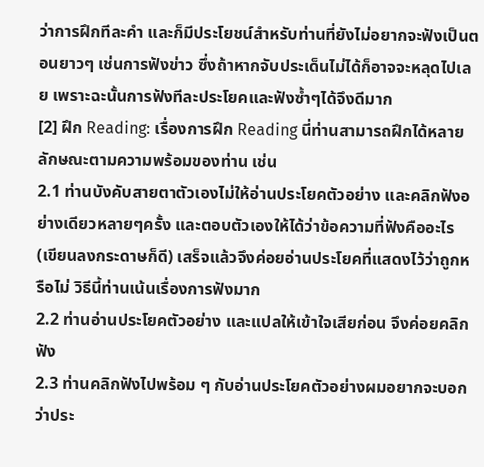ว่าการฝึกทีละคำ และก็มีประโยชน์สำหรับท่านที่ยังไม่อยากจะฟังเป็นตอนยาวๆ เช่นการฟังข่าว ซึ่งถ้าหากจับประเด็นไม่ได้ก็อาจจะหลุดไปเลย เพราะฉะนั้นการฟังทีละประโยคและฟังซ้ำๆได้จึงดีมาก
[2] ฝึก Reading: เรื่องการฝึก Reading นี่ท่านสามารถฝึกได้หลายลักษณะตามความพร้อมของท่าน เช่น
2.1 ท่านบังคับสายตาตัวเองไม่ให้อ่านประโยคตัวอย่าง และคลิกฟังอย่างเดียวหลายๆครั้ง และตอบตัวเองให้ได้ว่าข้อความที่ฟังคืออะไร (เขียนลงกระดาษก็ดี) เสร็จแล้วจึงค่อยอ่านประโยคที่แสดงไว้ว่าถูกหรือไม่ วิธีนี้ท่านเน้นเรื่องการฟังมาก
2.2 ท่านอ่านประโยคตัวอย่าง และแปลให้เข้าใจเสียก่อน จึงค่อยคลิกฟัง
2.3 ท่านคลิกฟังไปพร้อม ๆ กับอ่านประโยคตัวอย่างผมอยากจะบอกว่าประ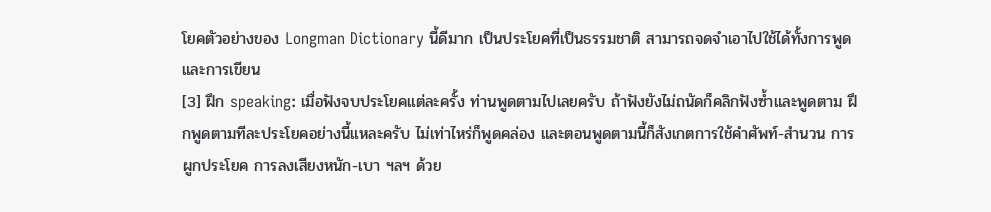โยคตัวอย่างของ Longman Dictionary นี้ดีมาก เป็นประโยคที่เป็นธรรมชาติ สามารถจดจำเอาไปใช้ได้ทั้งการพูดและการเขียน
[3] ฝึก speaking: เมื่อฟังจบประโยคแต่ละครั้ง ท่านพูดตามไปเลยครับ ถ้าฟังยังไม่ถนัดก็คลิกฟังซ้ำและพูดตาม ฝึกพูดตามทีละประโยคอย่างนี้แหละครับ ไม่เท่าไหร่ก็พูดคล่อง และตอนพูดตามนี้ก็สังเกตการใช้คำศัพท์-สำนวน การผูกประโยค การลงเสียงหนัก-เบา ฯลฯ ด้วย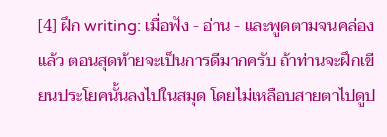[4] ฝึก writing: เมื่อฟัง - อ่าน - และพูดตามจนคล่องแล้ว ตอนสุดท้ายจะเป็นการดีมากครับ ถ้าท่านจะฝึกเขียนประโยคนั้นลงไปในสมุด โดยไม่เหลือบสายตาไปดูป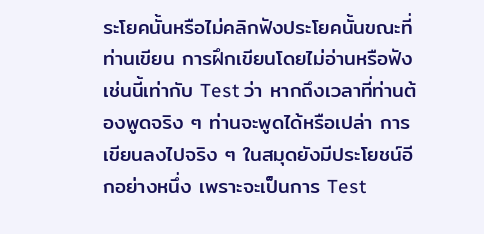ระโยคนั้นหรือไม่คลิกฟังประโยคนั้นขณะที่ท่านเขียน การฝึกเขียนโดยไม่อ่านหรือฟังเช่นนี้เท่ากับ Test ว่า หากถึงเวลาที่ท่านต้องพูดจริง ๆ ท่านจะพูดได้หรือเปล่า การเขียนลงไปจริง ๆ ในสมุดยังมีประโยชน์อีกอย่างหนึ่ง เพราะจะเป็นการ Test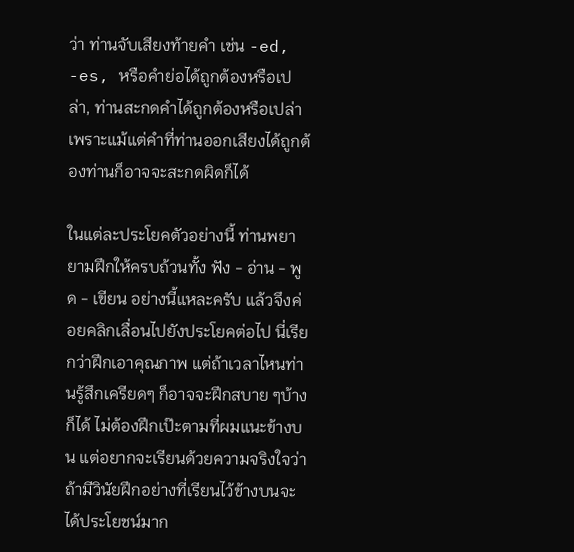ว่า ท่านจับเสียงท้ายคำ เช่น -ed, -es, หรือคำย่อได้ถูกต้องหรือเปล่า, ท่านสะกดคำได้ถูกต้องหรือเปล่า เพราะแม้แต่คำที่ท่านออกเสียงได้ถูกต้องท่านก็อาจจะสะกดผิดก็ได้

ในแต่ละประโยคตัวอย่างนี้ ท่านพยายามฝึกให้ครบถ้วนทั้ง ฟัง - อ่าน - พูด - เขียน อย่างนี้แหละครับ แล้วจึงค่อยคลิกเลื่อนไปยังประโยคต่อไป นี่เรียกว่าฝึกเอาคุณภาพ แต่ถ้าเวลาไหนท่านรู้สึกเครียดๆ ก็อาจจะฝึกสบาย ๆบ้างก็ได้ ไม่ต้องฝึกเป๊ะตามที่ผมแนะข้างบน แต่อยากจะเรียนด้วยความจริงใจว่า ถ้ามีวินัยฝึกอย่างที่เรียนไว้ข้างบนจะได้ประโยชน์มาก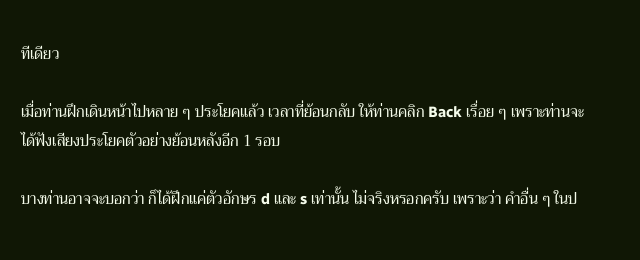ทีเดียว

เมื่อท่านฝึกเดินหน้าไปหลาย ๆ ประโยคแล้ว เวลาที่ย้อนกลับ ให้ท่านคลิก Back เรื่อย ๆ เพราะท่านจะได้ฟังเสียงประโยคตัวอย่างย้อนหลังอีก 1 รอบ

บางท่านอาจจะบอกว่า ก็ได้ฝึกแค่ตัวอักษร d และ s เท่านั้น ไม่จริงหรอกครับ เพราะว่า คำอื่น ๆ ในป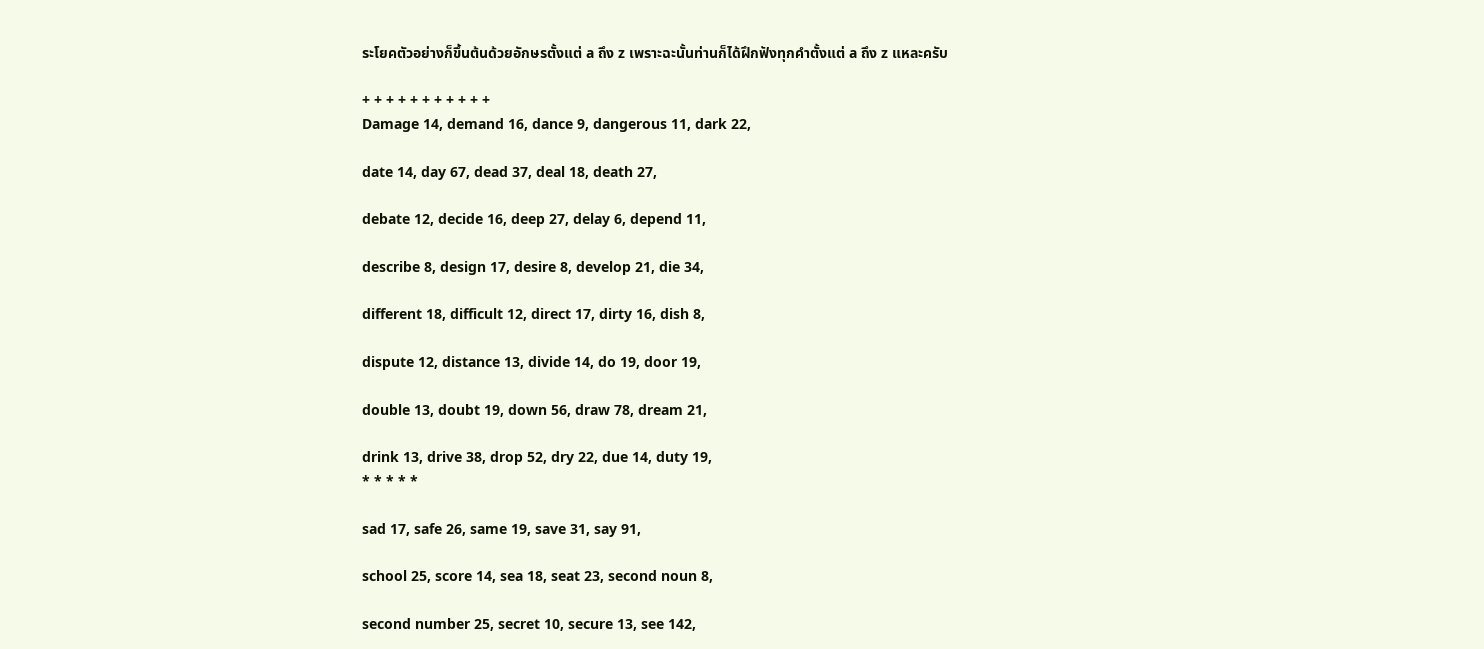ระโยคตัวอย่างก็ขึ้นต้นด้วยอักษรตั้งแต่ a ถึง z เพราะฉะนั้นท่านก็ได้ฝึกฟังทุกคำตั้งแต่ a ถึง z แหละครับ

+ + + + + + + + + + +
Damage 14, demand 16, dance 9, dangerous 11, dark 22,

date 14, day 67, dead 37, deal 18, death 27,

debate 12, decide 16, deep 27, delay 6, depend 11,

describe 8, design 17, desire 8, develop 21, die 34,

different 18, difficult 12, direct 17, dirty 16, dish 8,

dispute 12, distance 13, divide 14, do 19, door 19,

double 13, doubt 19, down 56, draw 78, dream 21,

drink 13, drive 38, drop 52, dry 22, due 14, duty 19,
* * * * *

sad 17, safe 26, same 19, save 31, say 91,

school 25, score 14, sea 18, seat 23, second noun 8,

second number 25, secret 10, secure 13, see 142,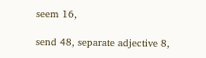seem 16,

send 48, separate adjective 8,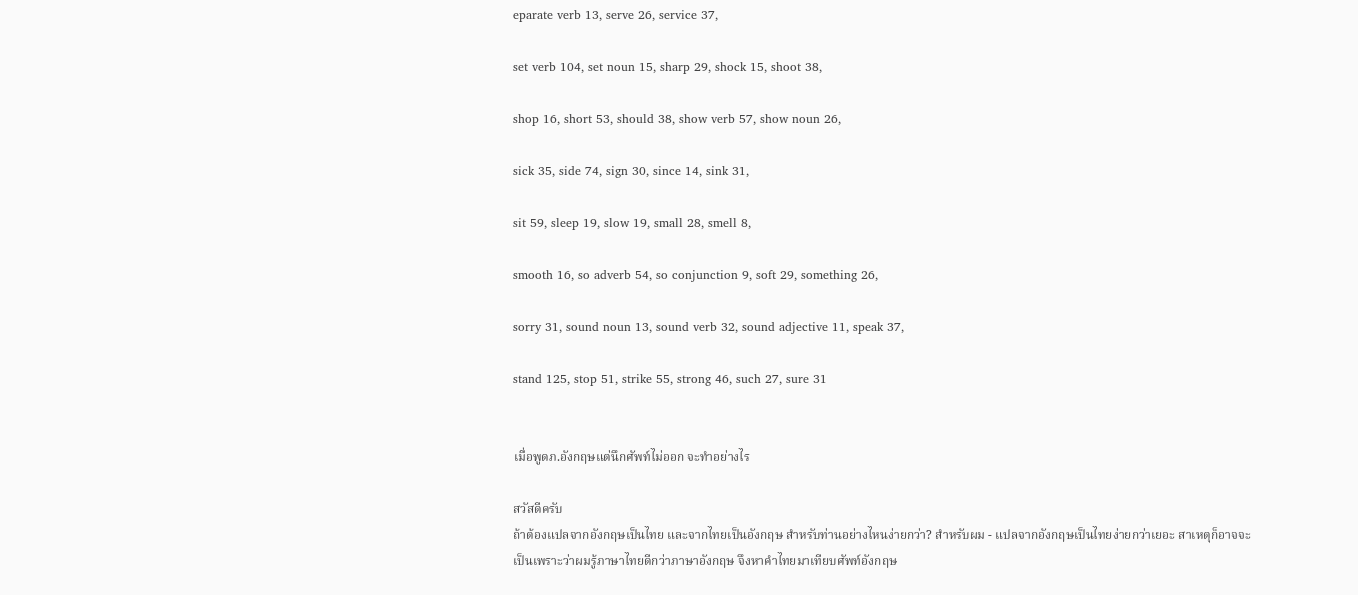eparate verb 13, serve 26, service 37,

set verb 104, set noun 15, sharp 29, shock 15, shoot 38,

shop 16, short 53, should 38, show verb 57, show noun 26,

sick 35, side 74, sign 30, since 14, sink 31,

sit 59, sleep 19, slow 19, small 28, smell 8,

smooth 16, so adverb 54, so conjunction 9, soft 29, something 26,

sorry 31, sound noun 13, sound verb 32, sound adjective 11, speak 37,

stand 125, stop 51, strike 55, strong 46, such 27, sure 31


เมื่อพูดภ.อังกฤษแต่นึกศัพท์ไม่ออก จะทำอย่างไร

สวัสดีครับ
ถ้าต้องแปลจากอังกฤษเป็นไทย และจากไทยเป็นอังกฤษ สำหรับท่านอย่างไหนง่ายกว่า? สำหรับผม - แปลจากอังกฤษเป็นไทยง่ายกว่าเยอะ สาเหตุก็อาจจะเป็นเพราะว่าผมรู้ภาษาไทยดีกว่าภาษาอังกฤษ จึงหาคำไทยมาเทียบศัพท์อังกฤษ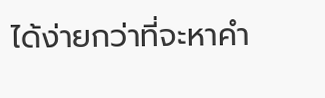ได้ง่ายกว่าที่จะหาคำ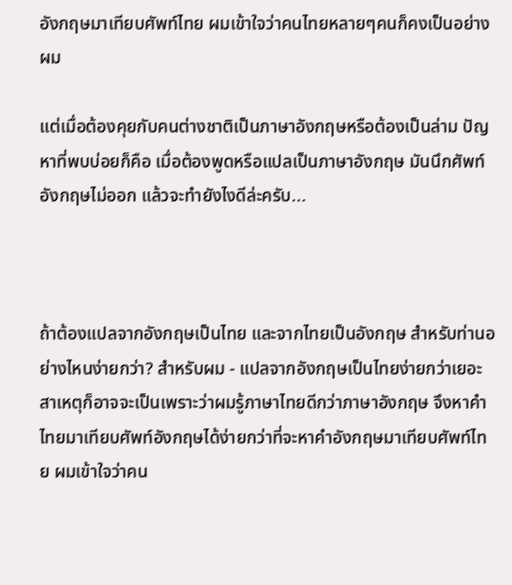อังกฤษมาเทียบศัพท์ไทย ผมเข้าใจว่าคนไทยหลายๆคนก็คงเป็นอย่างผม

แต่เมื่อต้องคุยกับคนต่างชาติเป็นภาษาอังกฤษหรือต้องเป็นล่าม ปัญหาที่พบบ่อยก็คือ เมื่อต้องพูดหรือแปลเป็นภาษาอังกฤษ มันนึกศัพท์อังกฤษไม่ออก แล้วจะทำยังไงดีล่ะครับ...



ถ้าต้องแปลจากอังกฤษเป็นไทย และจากไทยเป็นอังกฤษ สำหรับท่านอย่างไหนง่ายกว่า? สำหรับผม - แปลจากอังกฤษเป็นไทยง่ายกว่าเยอะ สาเหตุก็อาจจะเป็นเพราะว่าผมรู้ภาษาไทยดีกว่าภาษาอังกฤษ จึงหาคำไทยมาเทียบศัพท์อังกฤษได้ง่ายกว่าที่จะหาคำอังกฤษมาเทียบศัพท์ไทย ผมเข้าใจว่าคน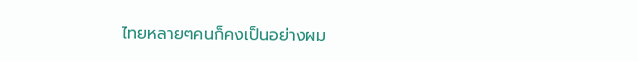ไทยหลายๆคนก็คงเป็นอย่างผม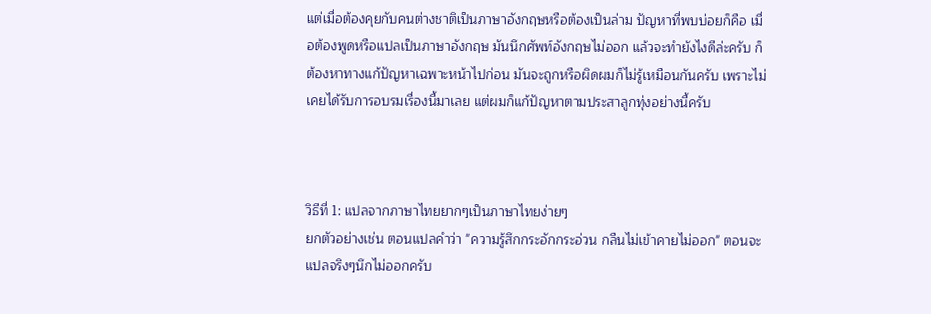แต่เมื่อต้องคุยกับคนต่างชาติเป็นภาษาอังกฤษหรือต้องเป็นล่าม ปัญหาที่พบบ่อยก็คือ เมื่อต้องพูดหรือแปลเป็นภาษาอังกฤษ มันนึกศัพท์อังกฤษไม่ออก แล้วจะทำยังไงดีล่ะครับ ก็ต้องหาทางแก้ปัญหาเฉพาะหน้าไปก่อน มันจะถูกหรือผิดผมก็ไม่รู้เหมือนกันครับ เพราะไม่เคยได้รับการอบรมเรื่องนี้มาเลย แต่ผมก็แก้ปัญหาตามประสาลูกทุ่งอย่างนี้ครับ



วิธีที่ 1: แปลจากภาษาไทยยากๆเป็นภาษาไทยง่ายๆ
ยกตัวอย่างเช่น ตอนแปลคำว่า "ความรู้สึกกระอักกระอ่วน กลืนไม่เข้าคายไม่ออก" ตอนจะแปลจริงๆนึกไม่ออกครับ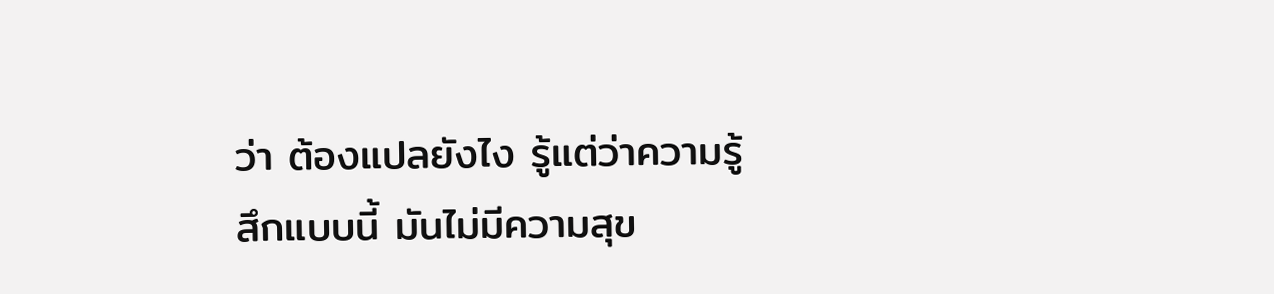ว่า ต้องแปลยังไง รู้แต่ว่าความรู้สึกแบบนี้ มันไม่มีความสุข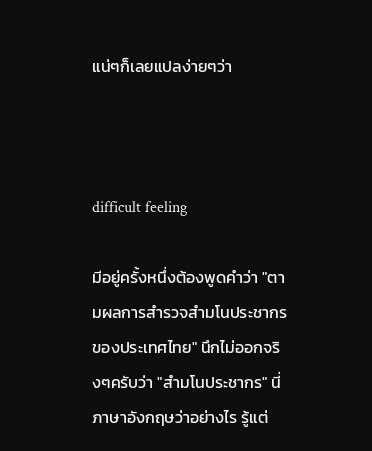แน่ๆก็เลยแปลง่ายๆว่า



difficult feeling

มีอยู่ครั้งหนึ่งต้องพูดคำว่า "ตามผลการสำรวจสำมโนประชากรของประเทศไทย" นึกไม่ออกจริงๆครับว่า "สำมโนประชากร" นี่ภาษาอังกฤษว่าอย่างไร รู้แต่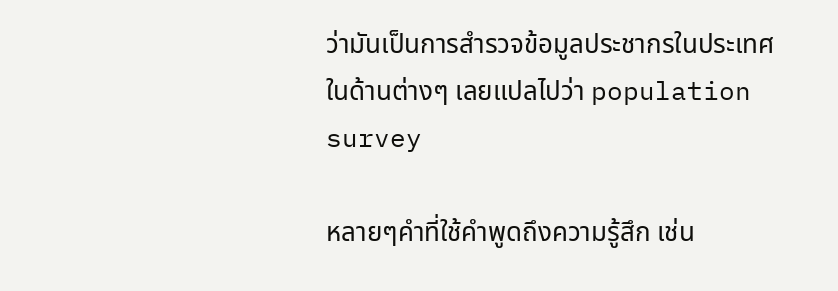ว่ามันเป็นการสำรวจข้อมูลประชากรในประเทศในด้านต่างๆ เลยแปลไปว่า population survey

หลายๆคำที่ใช้คำพูดถึงความรู้สึก เช่น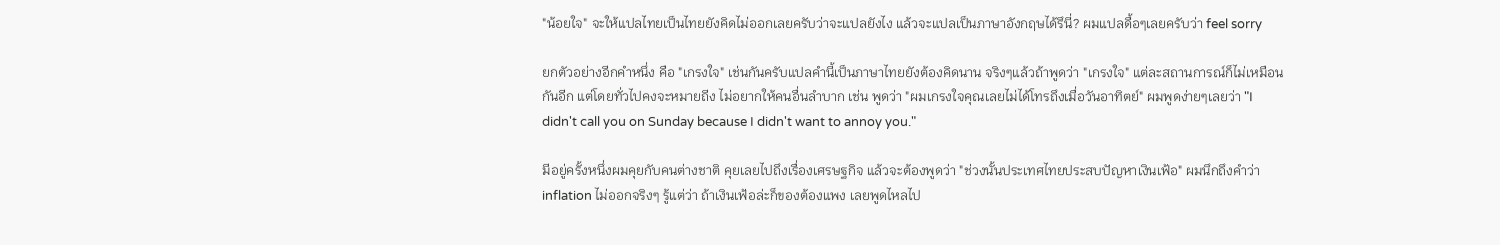"น้อยใจ" จะให้แปลไทยเป็นไทยยังคิดไม่ออกเลยครับว่าจะแปลยังไง แล้วจะแปลเป็นภาษาอังกฤษได้รึนี่? ผมแปลดื้อๆเลยครับว่า feel sorry

ยกตัวอย่างอีกคำหนึ่ง คือ "เกรงใจ" เช่นกันครับแปลคำนี้เป็นภาษาไทยยังต้องคิดนาน จริงๆแล้วถ้าพูดว่า "เกรงใจ" แต่ละสถานการณ์ก็ไม่เหมือนกันอีก แต่โดยทั่วไปคงจะหมายถีง ไม่อยากให้คนอื่นลำบาก เช่น พูดว่า "ผมเกรงใจคุณเลยไม่ได้โทรถึงเมื่อวันอาทิตย์" ผมพูดง่ายๆเลยว่า "I didn't call you on Sunday because I didn't want to annoy you."

มีอยู่ครั้งหนึ่งผมคุยกับคนต่างชาติ คุยเลยไปถึงเรื่องเศรษฐกิจ แล้วจะต้องพูดว่า "ช่วงนั้นประเทศไทยประสบปัญหาเงินเฟ้อ" ผมนึกถึงคำว่า inflation ไม่ออกจริงๆ รู้แต่ว่า ถ้าเงินเฟ้อล่ะก็ของต้องแพง เลยพูดไหลไป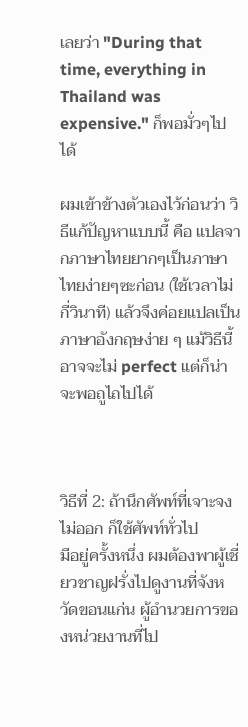เลยว่า "During that time, everything in Thailand was expensive." ก็พอมั่วๆไปได้

ผมเข้าข้างตัวเองไว้ก่อนว่า วิธีแก้ปัญหาแบบนี้ คือ แปลจากภาษาไทยยากๆเป็นภาษาไทยง่ายๆซะก่อน (ใช้เวลาไม่กี่วินาที) แล้วจึงค่อยแปลเป็นภาษาอังกฤษง่าย ๆ แม้วิธีนี้อาจจะไม่ perfect แต่ก็น่าจะพอถูไถไปได้



วิธีที่ 2: ถ้านึกศัพท์ที่เจาะจงไม่ออก ก็ใช้ศัพท์ทั่วไป
มีอยู่ครั้งหนึ่ง ผมต้องพาผู้เชี่ยวชาญฝรั่งไปดูงานที่จังหวัดขอนแก่น ผู้อำนวยการของหน่วยงานที่ไป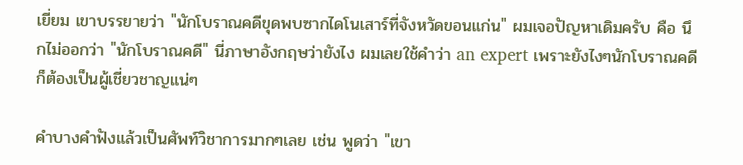เยี่ยม เขาบรรยายว่า "นักโบราณคดีขุดพบซากไดโนเสาร์ที่จังหวัดขอนแก่น" ผมเจอปัญหาเดิมครับ คือ นึกไม่ออกว่า "นักโบราณคดี" นี่ภาษาอังกฤษว่ายังไง ผมเลยใช้คำว่า an expert เพราะยังไงๆนักโบราณคดีก็ต้องเป็นผู้เชี่ยวชาญแน่ๆ

คำบางคำฟังแล้วเป็นศัพท์วิชาการมากๆเลย เช่น พูดว่า "เขา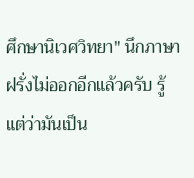ศึกษานิเวศวิทยา" นึกภาษาฝรั่งไม่ออกอีกแล้วครับ รู้แต่ว่ามันเป็น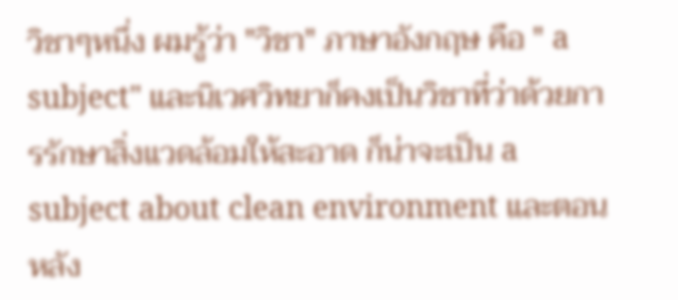วิชาๆหนึ่ง ผมรู้ว่า "วิชา" ภาษาอังกฤษ คือ " a subject" และนิเวศวิทยาก็คงเป็นวิชาที่ว่าด้วยการรักษาสิ่งแวดล้อมให้สะอาด ก็น่าจะเป็น a subject about clean environment และตอนหลัง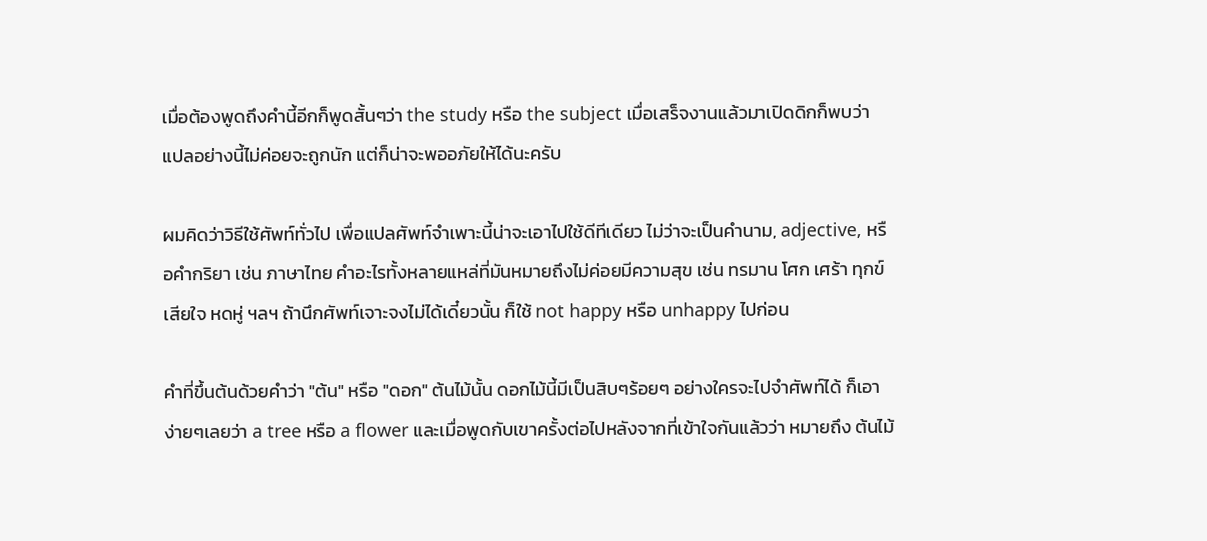เมื่อต้องพูดถึงคำนี้อีกก็พูดสั้นๆว่า the study หรือ the subject เมื่อเสร็จงานแล้วมาเปิดดิกก็พบว่า แปลอย่างนี้ไม่ค่อยจะถูกนัก แต่ก็น่าจะพออภัยให้ได้นะครับ

ผมคิดว่าวิธีใช้ศัพท์ทั่วไป เพื่อแปลศัพท์จำเพาะนี้น่าจะเอาไปใช้ดีทีเดียว ไม่ว่าจะเป็นคำนาม, adjective, หรือคำกริยา เช่น ภาษาไทย คำอะไรทั้งหลายแหล่ที่มันหมายถึงไม่ค่อยมีความสุข เช่น ทรมาน โศก เศร้า ทุกข์ เสียใจ หดหู่ ฯลฯ ถ้านึกศัพท์เจาะจงไม่ได้เดี๋ยวนั้น ก็ใช้ not happy หรือ unhappy ไปก่อน

คำที่ขึ้นต้นด้วยคำว่า "ต้น" หรือ "ดอก" ต้นไม้นั้น ดอกไม้นี้มีเป็นสิบๆร้อยๆ อย่างใครจะไปจำศัพท์ได้ ก็เอาง่ายๆเลยว่า a tree หรือ a flower และเมื่อพูดกับเขาครั้งต่อไปหลังจากที่เข้าใจกันแล้วว่า หมายถึง ต้นไม้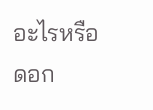อะไรหรือดอก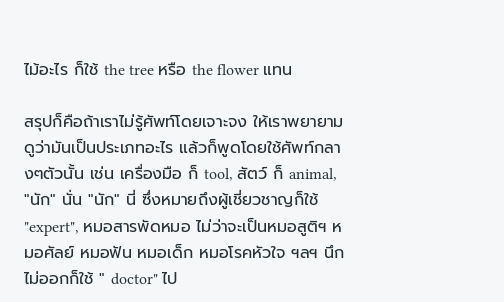ไม้อะไร ก็ใช้ the tree หรือ the flower แทน

สรุปก็คือถ้าเราไม่รู้ศัพท์โดยเจาะจง ให้เราพยายามดูว่ามันเป็นประเภทอะไร แล้วก็พูดโดยใช้ศัพท์กลางๆตัวนั้น เช่น เครื่องมือ ก็ tool, สัตว์ ก็ animal, "นัก" นั่น "นัก" นี่ ซึ่งหมายถึงผู้เชี่ยวชาญก็ใช้ "expert", หมอสารพัดหมอ ไม่ว่าจะเป็นหมอสูติฯ หมอศัลย์ หมอฟัน หมอเด็ก หมอโรคหัวใจ ฯลฯ นึกไม่ออกก็ใช้ " doctor" ไป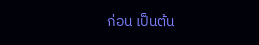ก่อน เป็นต้น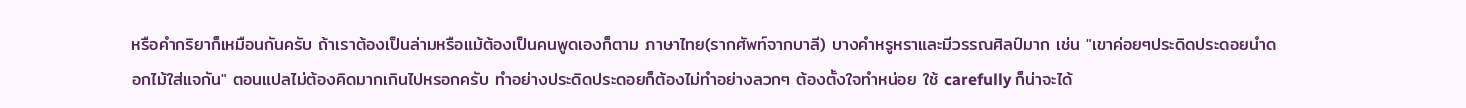หรือคำกริยาก็เหมือนกันครับ ถ้าเราต้องเป็นล่ามหรือแม้ต้องเป็นคนพูดเองก็ตาม ภาษาไทย(รากศัพท์จากบาลี) บางคำหรูหราและมีวรรณศิลป์มาก เช่น "เขาค่อยๆประดิดประดอยนำดอกไม้ใส่แจกัน" ตอนแปลไม่ต้องคิดมากเกินไปหรอกครับ ทำอย่างประดิดประดอยก็ต้องไม่ทำอย่างลวกๆ ต้องตั้งใจทำหน่อย ใช้ carefully ก็น่าจะได้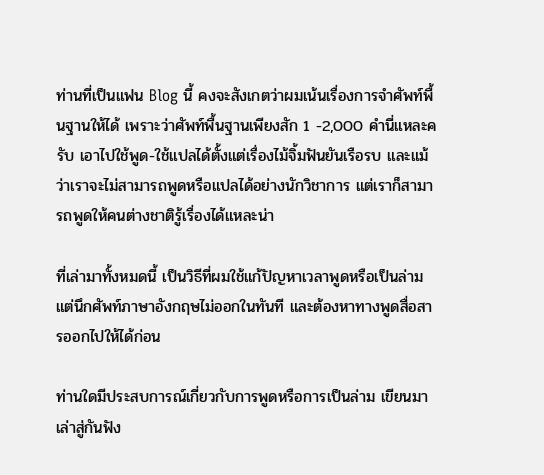ท่านที่เป็นแฟน Blog นี้ คงจะสังเกตว่าผมเน้นเรื่องการจำศัพท์พื้นฐานให้ได้ เพราะว่าศัพท์พื้นฐานเพียงสัก 1 -2,000 คำนี่แหละครับ เอาไปใช้พูด-ใช้แปลได้ตั้งแต่เรื่องไม้จิ้มฟันยันเรือรบ และแม้ว่าเราจะไม่สามารถพูดหรือแปลได้อย่างนักวิชาการ แต่เราก็สามารถพูดให้คนต่างชาติรู้เรื่องได้แหละน่า

ที่เล่ามาทั้งหมดนี้ เป็นวิธีที่ผมใช้แก้ปัญหาเวลาพูดหรือเป็นล่าม แต่นึกศัพท์ภาษาอังกฤษไม่ออกในทันที และต้องหาทางพูดสื่อสารออกไปให้ได้ก่อน

ท่านใดมีประสบการณ์เกี่ยวกับการพูดหรือการเป็นล่าม เขียนมาเล่าสู่กันฟัง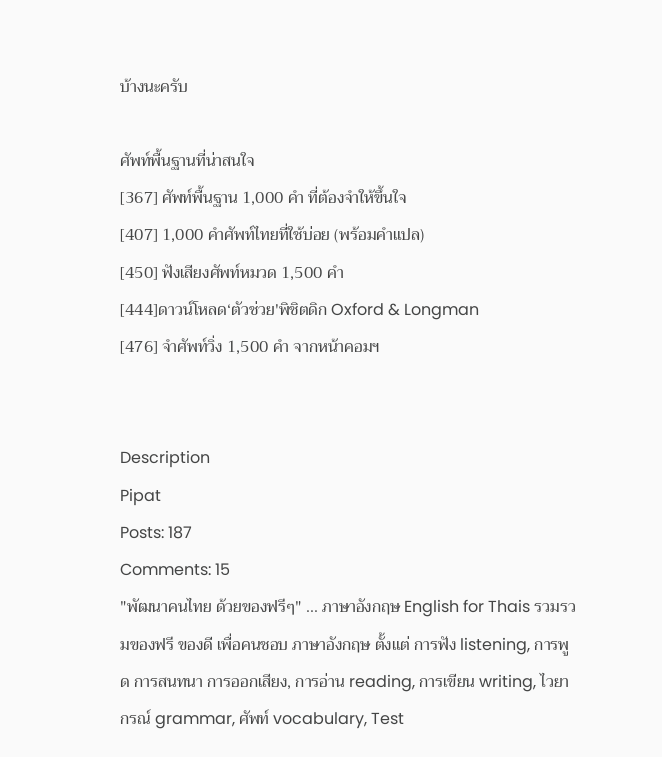บ้างนะครับ

ศัพท์พื้นฐานที่น่าสนใจ
[367] ศัพท์พื้นฐาน 1,000 คำ ที่ต้องจำให้ขึ้นใจ
[407] 1,000 คำศัพท์ไทยที่ใช้บ่อย (พร้อมคำแปล)
[450] ฟังเสียงศัพท์หมวด 1,500 คำ
[444]ดาวน์โหลด‘ตัวช่วย'พิชิตดิก Oxford & Longman
[476] จำศัพท์วิ่ง 1,500 คำ จากหน้าคอมฯ


Description
Pipat
Posts: 187
Comments: 15
"พัฒนาคนไทย ด้วยของฟรีๆ" ... ภาษาอังกฤษ English for Thais รวมรวมของฟรี ของดี เพื่อคนชอบ ภาษาอังกฤษ ตั้งแต่ การฟัง listening, การพูด การสนทนา การออกเสียง, การอ่าน reading, การเขียน writing, ไวยากรณ์ grammar, ศัพท์ vocabulary, Test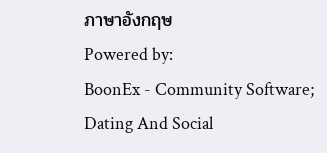ภาษาอังกฤษ
Powered by:
BoonEx - Community Software; Dating And Social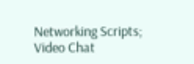Networking Scripts; Video Chat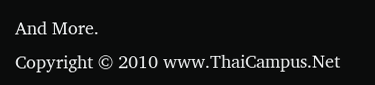And More.
Copyright © 2010 www.ThaiCampus.Net